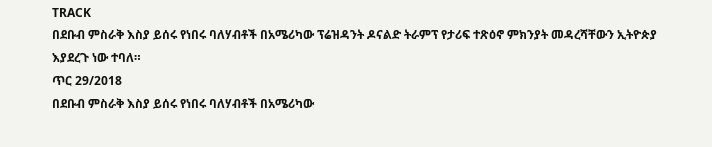TRACK
በደቡብ ምስራቅ እስያ ይሰሩ የነበሩ ባለሃብቶች በአሜሪካው ፕሬዝዳንት ዶናልድ ትራምፕ የታሪፍ ተጽዕኖ ምክንያት መዳረሻቸውን ኢትዮጵያ እያደረጉ ነው ተባለ።
ጥር 29/2018
በደቡብ ምስራቅ እስያ ይሰሩ የነበሩ ባለሃብቶች በአሜሪካው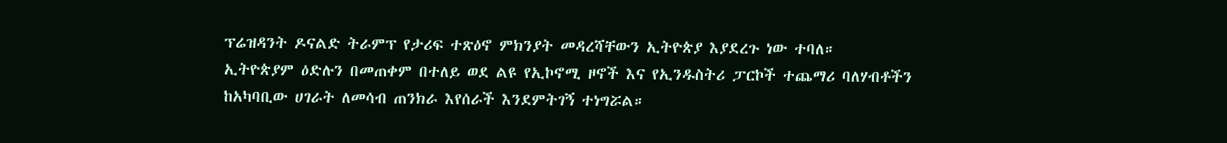ፕሬዝዳንት ዶናልድ ትራምፕ የታሪፍ ተጽዕኖ ምክንያት መዳረሻቸውን ኢትዮጵያ እያደረጉ ነው ተባለ።
ኢትዮጵያም ዕድሉን በመጠቀም በተለይ ወደ ልዩ የኢኮኖሚ ዞኖች እና የኢንዱስትሪ ፓርኮች ተጨማሪ ባለሃብቶችን ከአካባቢው ሀገራት ለመሳብ ጠንክራ እየሰራች እንደምትገኝ ተነግሯል።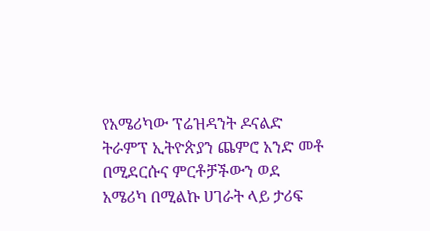የአሜሪካው ፕሬዝዳንት ዶናልድ ትራምፕ ኢትዮጵያን ጨምሮ አንድ መቶ በሚደርሱና ምርቶቻችውን ወደ አሜሪካ በሚልኩ ሀገራት ላይ ታሪፍ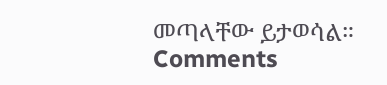መጣላቸው ይታወሳል።
Comments